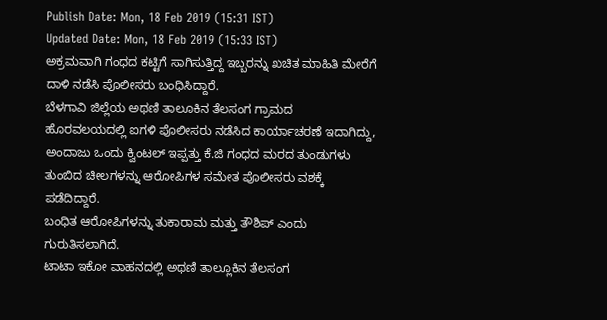Publish Date: Mon, 18 Feb 2019 (15:31 IST)
Updated Date: Mon, 18 Feb 2019 (15:33 IST)
ಅಕ್ರಮವಾಗಿ ಗಂಧದ ಕಟ್ಟಿಗೆ ಸಾಗಿಸುತ್ತಿದ್ದ ಇಬ್ಬರನ್ನು ಖಚಿತ ಮಾಹಿತಿ ಮೇರೆಗೆ ದಾಳಿ ನಡೆಸಿ ಪೊಲೀಸರು ಬಂಧಿಸಿದ್ದಾರೆ.
ಬೆಳಗಾವಿ ಜಿಲ್ಲೆಯ ಅಥಣಿ ತಾಲೂಕಿನ ತೆಲಸಂಗ ಗ್ರಾಮದ ಹೊರವಲಯದಲ್ಲಿ ಐಗಳಿ ಪೊಲೀಸರು ನಡೆಸಿದ ಕಾರ್ಯಾಚರಣೆ ಇದಾಗಿದ್ದು, ಅಂದಾಜು ಒಂದು ಕ್ವಿಂಟಲ್ ಇಪ್ಪತ್ತು ಕೆ.ಜಿ ಗಂಧದ ಮರದ ತುಂಡುಗಳು ತುಂಬಿದ ಚೀಲಗಳನ್ನು ಆರೋಪಿಗಳ ಸಮೇತ ಪೊಲೀಸರು ವಶಕ್ಕೆ ಪಡೆದಿದ್ದಾರೆ.
ಬಂಧಿತ ಆರೋಪಿಗಳನ್ನು ತುಕಾರಾಮ ಮತ್ತು ತೌಶಿಪ್ ಎಂದು ಗುರುತಿಸಲಾಗಿದೆ.
ಟಾಟಾ ಇಕೋ ವಾಹನದಲ್ಲಿ ಅಥಣಿ ತಾಲ್ಲೂಕಿನ ತೆಲಸಂಗ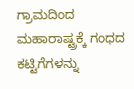ಗ್ರಾಮದಿಂದ ಮಹಾರಾಷ್ಟ್ರಕ್ಕೆ ಗಂಧದ ಕಟ್ಟಿಗೆಗಳನ್ನು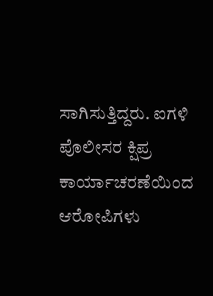ಸಾಗಿಸುತ್ತಿದ್ದರು. ಐಗಳಿ ಪೊಲೀಸರ ಕ್ಷಿಪ್ರ ಕಾರ್ಯಾಚರಣೆಯಿಂದ ಆರೋಪಿಗಳು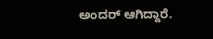ಅಂದರ್ ಆಗಿದ್ದಾರೆ.